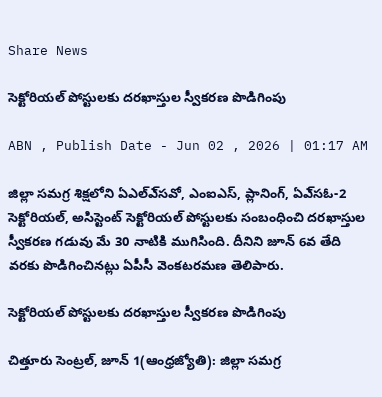Share News

సెక్టోరియల్‌ పోస్టులకు దరఖాస్తుల స్వీకరణ పొడిగింపు

ABN , Publish Date - Jun 02 , 2026 | 01:17 AM

జిల్లా సమగ్ర శిక్షలోని ఏఎల్‌ఎ్‌సవో, ఎంఐఎస్‌, ప్లానింగ్‌, ఏఎ్‌సఓ-2 సెక్టోరియల్‌, అసిస్టెంట్‌ సెక్టోరియల్‌ పోస్టులకు సంబంధించి దరఖాస్తుల స్వీకరణ గడువు మే 30 నాటికి ముగిసింది. దీనిని జూన్‌ 6వ తేది వరకు పొడిగించినట్లు ఏపీసీ వెంకటరమణ తెలిపారు.

సెక్టోరియల్‌ పోస్టులకు దరఖాస్తుల స్వీకరణ పొడిగింపు

చిత్తూరు సెంట్రల్‌, జూన్‌ 1(ఆంధ్రజ్యోతి): జిల్లా సమగ్ర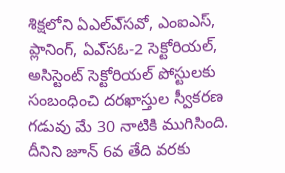శిక్షలోని ఏఎల్‌ఎ్‌సవో, ఎంఐఎస్‌, ప్లానింగ్‌, ఏఎ్‌సఓ-2 సెక్టోరియల్‌, అసిస్టెంట్‌ సెక్టోరియల్‌ పోస్టులకు సంబంధించి దరఖాస్తుల స్వీకరణ గడువు మే 30 నాటికి ముగిసింది. దీనిని జూన్‌ 6వ తేది వరకు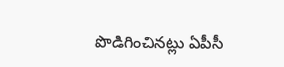పొడిగించినట్లు ఏపీసీ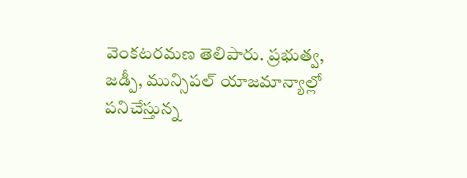వెంకటరమణ తెలిపారు. ప్రభుత్వ, జడ్పీ, మున్సిపల్‌ యాజమాన్యాల్లో పనిచేస్తున్న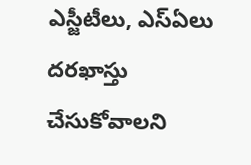ఎస్జీటీలు, ఎస్‌ఏలు దరఖాస్తు చేసుకోవాలని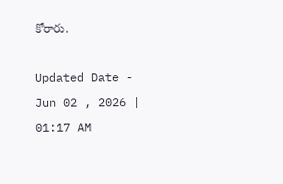కోరారు.

Updated Date - Jun 02 , 2026 | 01:17 AM